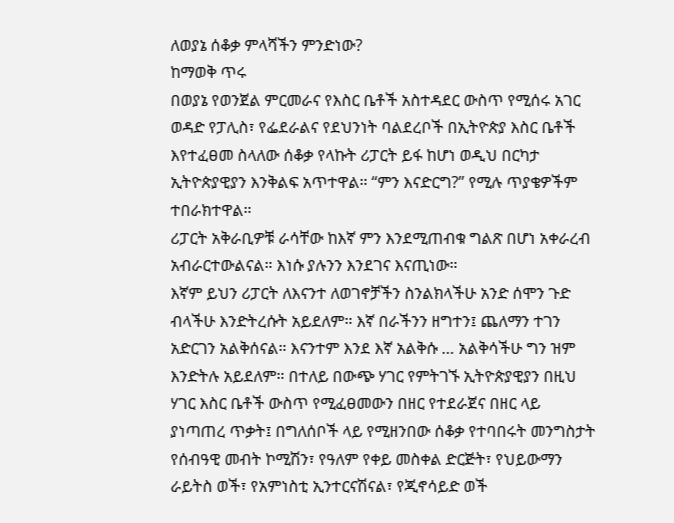ለወያኔ ሰቆቃ ምላሻችን ምንድነው?
ከማወቅ ጥሩ
በወያኔ የወንጀል ምርመራና የእስር ቤቶች አስተዳደር ውስጥ የሚሰሩ አገር ወዳድ የፓሊስ፣ የፌደራልና የደህንነት ባልደረቦች በኢትዮጵያ እስር ቤቶች እየተፈፀመ ስላለው ሰቆቃ የላኩት ሪፓርት ይፋ ከሆነ ወዲህ በርካታ ኢትዮጵያዊያን እንቅልፍ አጥተዋል። “ምን እናድርግ?” የሚሉ ጥያቄዎችም
ተበራክተዋል።
ሪፓርት አቅራቢዎቹ ራሳቸው ከእኛ ምን እንደሚጠብቁ ግልጽ በሆነ አቀራረብ አብራርተውልናል። እነሱ ያሉንን እንደገና እናጢነው።
እኛም ይህን ሪፓርት ለእናንተ ለወገኖቻችን ስንልክላችሁ አንድ ሰሞን ጉድ ብላችሁ እንድትረሱት አይደለም። እኛ በራችንን ዘግተን፤ ጨለማን ተገን አድርገን አልቅሰናል። እናንተም እንደ እኛ አልቅሱ … አልቅሳችሁ ግን ዝም እንድትሉ አይደለም። በተለይ በውጭ ሃገር የምትገኙ ኢትዮጵያዊያን በዚህ ሃገር እስር ቤቶች ውስጥ የሚፈፀመውን በዘር የተደራጀና በዘር ላይ ያነጣጠረ ጥቃት፤ በግለሰቦች ላይ የሚዘንበው ሰቆቃ የተባበሩት መንግስታት የሰብዓዊ መብት ኮሚሽን፣ የዓለም የቀይ መስቀል ድርጅት፣ የህይውማን ራይትስ ወች፣ የአምነስቲ ኢንተርናሽናል፣ የጂኖሳይድ ወች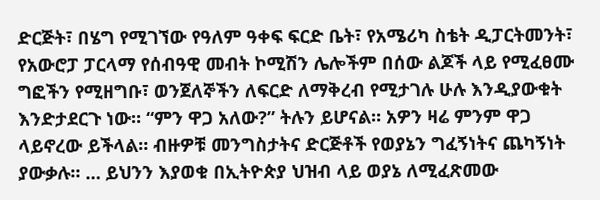ድርጅት፣ በሄግ የሚገኘው የዓለም ዓቀፍ ፍርድ ቤት፣ የአሜሪካ ስቴት ዲፓርትመንት፣ የአውሮፓ ፓርላማ የሰብዓዊ መብት ኮሚሽን ሌሎችም በሰው ልጆች ላይ የሚፈፀሙ ግፎችን የሚዘግቡ፣ ወንጀለኞችን ለፍርድ ለማቅረብ የሚታገሉ ሁሉ እንዲያውቁት እንድታደርጉ ነው። “ምን ዋጋ አለው?” ትሉን ይሆናል። አዎን ዛሬ ምንም ዋጋ ላይኖረው ይችላል። ብዙዎቹ መንግስታትና ድርጅቶች የወያኔን ግፈኝነትና ጨካኝነት ያውቃሉ። … ይህንን እያወቁ በኢትዮጵያ ህዝብ ላይ ወያኔ ለሚፈጽመው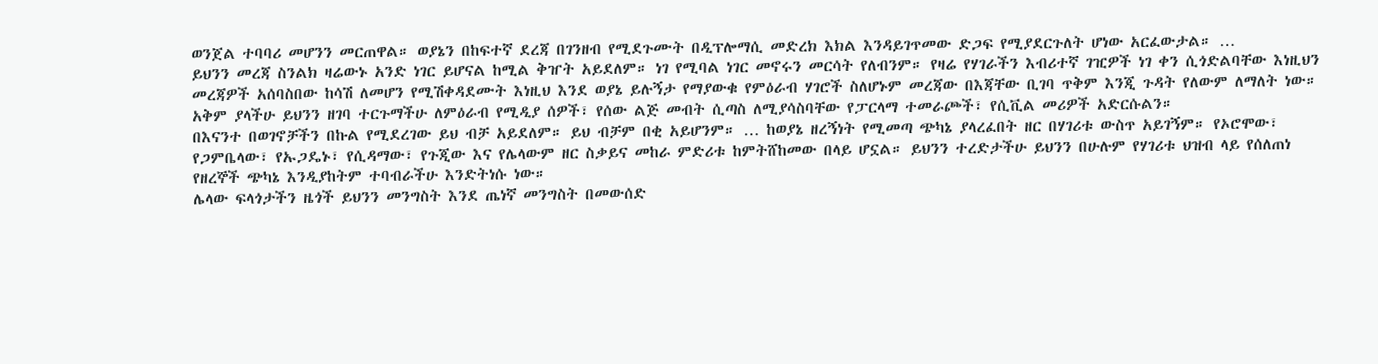ወንጀል ተባባሪ መሆንን መርጠዋል። ወያኔን በከፍተኛ ደረጃ በገንዘብ የሚደጉሙት በዲፕሎማሲ መድረክ እክል እንዳይገጥመው ድጋፍ የሚያደርጉለት ሆነው አርፈውታል። …
ይህንን መረጃ ስንልክ ዛሬውኑ አንድ ነገር ይሆናል ከሚል ቅዠት አይደለም። ነገ የሚባል ነገር መኖሩን መርሳት የለብንም። የዛሬ የሃገራችን እብሪተኛ ገዢዎች ነገ ቀን ሲጎድልባቸው እነዚህን መረጃዎች አሰባስበው ከሳሽ ለመሆን የሚሽቀዳደሙት እነዚህ እንደ ወያኔ ይሉኝታ የማያውቁ የምዕራብ ሃገሮች ስለሆኑም መረጃው በእጃቸው ቢገባ ጥቅም እንጂ ጉዳት የለውም ለማለት ነው። አቅም ያላችሁ ይህንን ዘገባ ተርጉማችሁ ለምዕራብ የሚዲያ ሰዎች፣ የሰው ልጅ መብት ሲጣስ ለሚያሳስባቸው የፓርላማ ተመራጮች፣ የሲቪል መሪዎች አድርሱልን።
በእናንተ በወገኖቻችን በኩል የሚደረገው ይህ ብቻ አይደለም። ይህ ብቻም በቂ አይሆንም። … ከወያኔ ዘረኝነት የሚመጣ ጭካኔ ያላረፈበት ዘር በሃገሪቱ ውስጥ አይገኝም። የኦሮሞው፣ የጋምቤላው፣ የኡጋዴኑ፣ የሲዳማው፣ የጉጂው እና የሌላውም ዘር ስቃይና መከራ ምድሪቱ ከምትሸከመው በላይ ሆኗል። ይህንን ተረድታችሁ ይህንን በሁሉም የሃገሪቱ ህዝብ ላይ የሰለጠነ የዘረኞች ጭካኔ እንዲያከትም ተባብራችሁ እንድትነሱ ነው።
ሌላው ፍላጎታችን ዜጎች ይህንን መንግስት እንደ ጤነኛ መንግስት በመውሰድ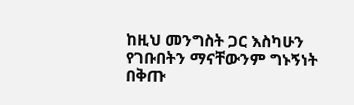ከዚህ መንግስት ጋር እስካሁን የገቡበትን ማናቸውንም ግኑኝነት በቅጡ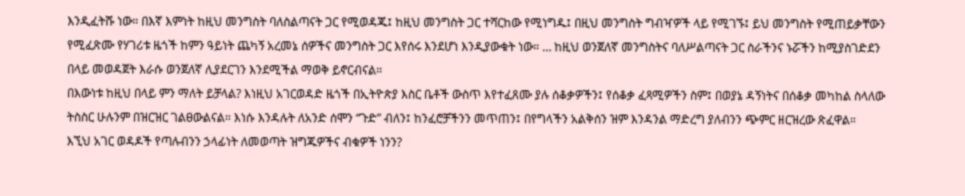እንዲፈትሹ ነው። በእኛ እምነት ከዚህ መንግስት ባለስልጣናት ጋር የሚወዳጁ፤ ከዚህ መንግስት ጋር ተሻርከው የሚነግዱ፤ በዚህ መንግስት ግብዣዎች ላይ የሚገኙ፤ ይህ መንግስት የሚጠይቃቸውን የሚፈጽሙ የሃገሪቱ ዜጎች ከምን ዓይነት ጨካኝ አረመኔ ሰዎችና መንግስት ጋር እየሰሩ እንደሆነ እንዲያውቁት ነው። … ከዚህ ወንጀለኛ መንግስትና ባለሥልጣናት ጋር ስራችንና ኑሯችን ከሚያስገድደን በላይ መወዳጀት እራሱ ወንጀለኛ ሊያደርገን እንደሚችል ማወቅ ይኖርብናል።
በእውነቱ ከዚህ በላይ ምን ማለት ይቻላል? እነዚህ አገርወዳድ ዜጎች በኢትዮጵያ እስር ቤቶች ውስጥ እየተፈጸሙ ያሉ ሰቆቃዎችን፤ የሰቆቃ ፈጻሚዎችን ስም፤ በወያኔ ዳኝነትና በሰቆቃ መካከል ስላለው ትስስር ሁሉንም በዝርዝር ገልፀውልናል። እነሱ እንዳሉት ለአንድ ሰሞን “ጉድ” ብለን፤ ከንፈሮቻችንን መጥጠን፤ በየግላችን አልቅሰን ዝም እንዳንል ማድረግ ያለብንን ጭምር ዘርዝረው ጽፈዋል።
እኚህ አገር ወዳዶች የጣሉብንን ኃላፊነት ለመወጣት ዝግጁዎችና ብቁዎች ነንን?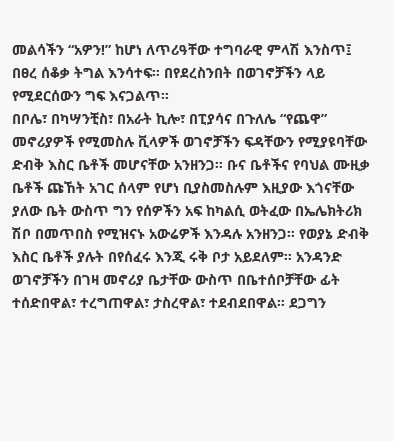መልሳችን “አዎን!” ከሆነ ለጥሪዓቸው ተግባራዊ ምላሽ እንስጥ፤ በፀረ ሰቆቃ ትግል እንሳተፍ። በየደረስንበት በወገኖቻችን ላይ የሚደርሰውን ግፍ እናጋልጥ።
በቦሌ፣ በካሣንቺስ፣ በአራት ኪሎ፣ በፒያሳና በጉለሌ “የጨዋ” መኖሪያዎች የሚመስሉ ቪላዎች ወገኖቻችን ፍዳቸውን የሚያዩባቸው ድብቅ እስር ቤቶች መሆናቸው አንዘንጋ። ቡና ቤቶችና የባህል ሙዚቃ ቤቶች ጩኸት አገር ሰላም የሆነ ቢያስመስሉም እዚያው እጎናቸው ያለው ቤት ውስጥ ግን የሰዎችን አፍ ከካልሲ ወትፈው በኤሌክትሪክ ሽቦ በመጥበስ የሚዝናኑ አውሬዎች እንዳሉ አንዘንጋ። የወያኔ ድብቅ እስር ቤቶች ያሉት በየሰፈሩ እንጂ ሩቅ ቦታ አይደለም። አንዳንድ ወገኖቻችን በገዛ መኖሪያ ቤታቸው ውስጥ በቤተሰቦቻቸው ፊት ተሰድበዋል፣ ተረግጠዋል፣ ታስረዋል፣ ተደብደበዋል። ደጋግን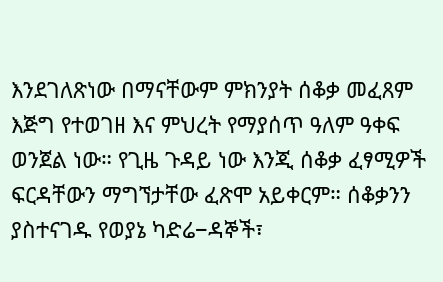እንደገለጽነው በማናቸውም ምክንያት ሰቆቃ መፈጸም እጅግ የተወገዘ እና ምህረት የማያሰጥ ዓለም ዓቀፍ ወንጀል ነው። የጊዜ ጉዳይ ነው እንጂ ሰቆቃ ፈፃሚዎች ፍርዳቸውን ማግኘታቸው ፈጽሞ አይቀርም። ሰቆቃንን ያስተናገዱ የወያኔ ካድሬ−ዳኞች፣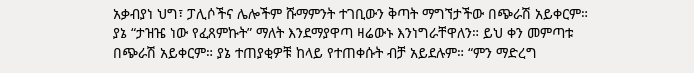አቃብያነ ህግ፣ ፓሊሶችና ሌሎችም ሹማምንት ተገቢውን ቅጣት ማግኘታችው በጭራሽ አይቀርም። ያኔ “ታዝዤ ነው የፈጸምኩት” ማለት እንደማያዋጣ ዛሬውኑ እንነግራቸዋለን። ይህ ቀን መምጣቱ በጭራሽ አይቀርም። ያኔ ተጠያቂዎቹ ከላይ የተጠቀሱት ብቻ አይደሉም። “ምን ማድረግ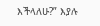እችላለሁ?” እያሉ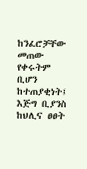ከንፈሮቻቸው መጠው የቀሩትም ቢሆን ከተጠያቂነት፤ እጅግ ቢያንስ ከህሊና ፀፀት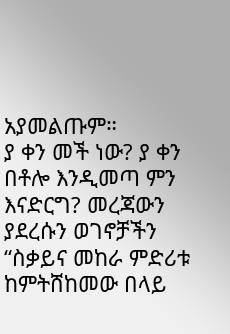አያመልጡም።
ያ ቀን መች ነው? ያ ቀን በቶሎ እንዲመጣ ምን እናድርግ? መረጃውን ያደረሱን ወገኖቻችን “ስቃይና መከራ ምድሪቱ ከምትሸከመው በላይ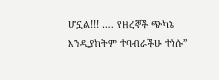ሆኗል!!! …. የዘረኞች ጭካኔ እንዲያከትም ተባብራችሁ ተነሱ”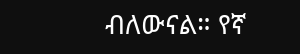ብለውናል። የኛ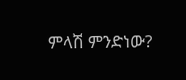ምላሽ ምንድነው?